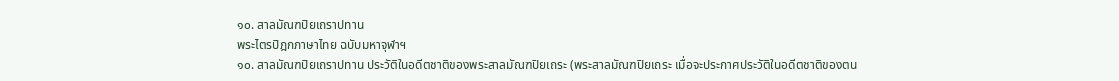๑๐. สาลมัณฑปิยเถราปทาน
พระไตรปิฎกภาษาไทย ฉบับมหาจุฬาฯ
๑๐. สาลมัณฑปิยเถราปทาน ประวัติในอดีตชาติของพระสาลมัณฑปิยเถระ (พระสาลมัณฑปิยเถระ เมื่อจะประกาศประวัติในอดีตชาติของตน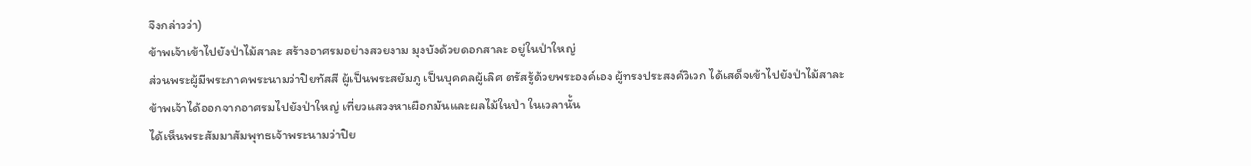จึงกล่าวว่า)
ข้าพเจ้าเข้าไปยังป่าไม้สาละ สร้างอาศรมอย่างสวยงาม มุงบังด้วยดอกสาละ อยู่ในป่าใหญ่
ส่วนพระผู้มีพระภาคพระนามว่าปิยทัสสี ผู้เป็นพระสยัมภู เป็นบุคคลผู้เลิศ ตรัสรู้ด้วยพระองค์เอง ผู้ทรงประสงค์วิเวก ได้เสด็จเข้าไปยังป่าไม้สาละ
ข้าพเจ้าได้ออกจากอาศรมไปยังป่าใหญ่ เที่ยวแสวงหาเผือกมันและผลไม้ในป่า ในเวลานั้น
ได้เห็นพระสัมมาสัมพุทธเจ้าพระนามว่าปิย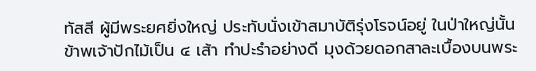ทัสสี ผู้มีพระยศยิ่งใหญ่ ประทับนั่งเข้าสมาบัติรุ่งโรจน์อยู่ ในป่าใหญ่นั้น
ข้าพเจ้าปักไม้เป็น ๔ เส้า ทำปะรำอย่างดี มุงด้วยดอกสาละเบื้องบนพระ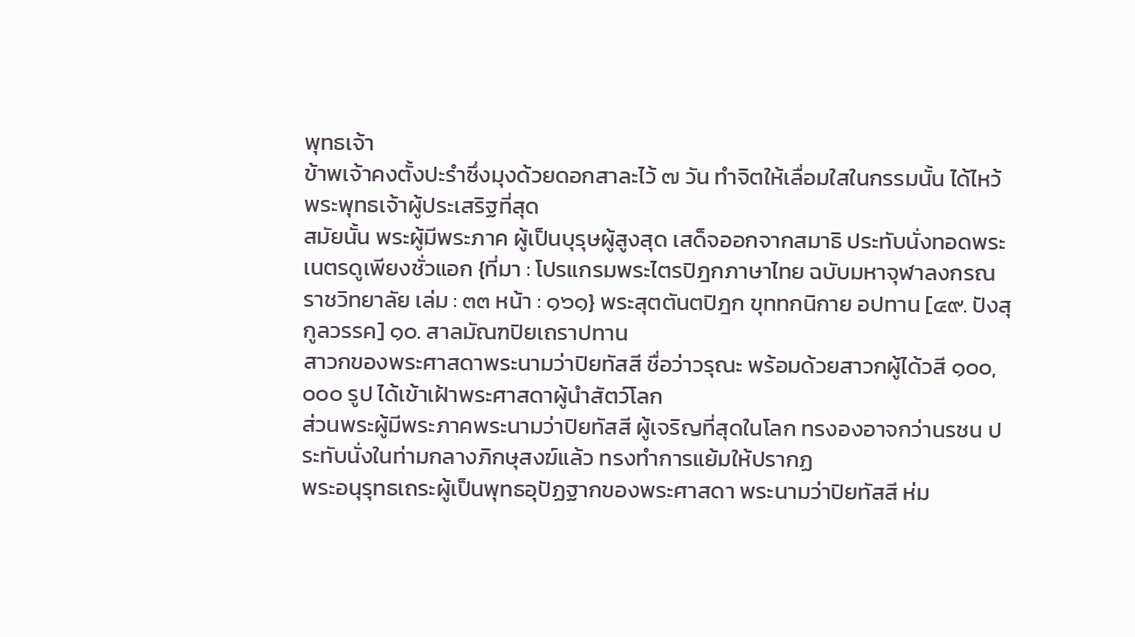พุทธเจ้า
ข้าพเจ้าคงตั้งปะรำซึ่งมุงด้วยดอกสาละไว้ ๗ วัน ทำจิตให้เลื่อมใสในกรรมนั้น ได้ไหว้พระพุทธเจ้าผู้ประเสริฐที่สุด
สมัยนั้น พระผู้มีพระภาค ผู้เป็นบุรุษผู้สูงสุด เสด็จออกจากสมาธิ ประทับนั่งทอดพระเนตรดูเพียงชั่วแอก {ที่มา : โปรแกรมพระไตรปิฎกภาษาไทย ฉบับมหาจุฬาลงกรณราชวิทยาลัย เล่ม : ๓๓ หน้า : ๑๖๑} พระสุตตันตปิฎก ขุททกนิกาย อปทาน [๔๙. ปังสุกูลวรรค] ๑๐. สาลมัณฑปิยเถราปทาน
สาวกของพระศาสดาพระนามว่าปิยทัสสี ชื่อว่าวรุณะ พร้อมด้วยสาวกผู้ได้วสี ๑๐๐,๐๐๐ รูป ได้เข้าเฝ้าพระศาสดาผู้นำสัตว์โลก
ส่วนพระผู้มีพระภาคพระนามว่าปิยทัสสี ผู้เจริญที่สุดในโลก ทรงองอาจกว่านรชน ประทับนั่งในท่ามกลางภิกษุสงฆ์แล้ว ทรงทำการแย้มให้ปรากฏ
พระอนุรุทธเถระผู้เป็นพุทธอุปัฏฐากของพระศาสดา พระนามว่าปิยทัสสี ห่ม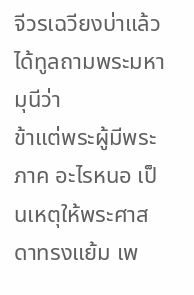จีวรเฉวียงบ่าแล้ว ได้ทูลถามพระมหามุนีว่า
ข้าแต่พระผู้มีพระภาค อะไรหนอ เป็นเหตุให้พระศาสดาทรงแย้ม เพ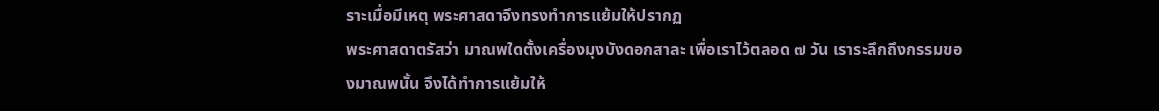ราะเมื่อมีเหตุ พระศาสดาจึงทรงทำการแย้มให้ปรากฏ
พระศาสดาตรัสว่า มาณพใดตั้งเครื่องมุงบังดอกสาละ เพื่อเราไว้ตลอด ๗ วัน เราระลึกถึงกรรมของมาณพนั้น จึงได้ทำการแย้มให้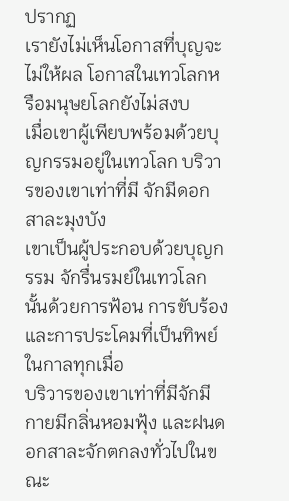ปรากฏ
เรายังไม่เห็นโอกาสที่บุญจะไม่ให้ผล โอกาสในเทวโลกหรือมนุษยโลกยังไม่สงบ
เมื่อเขาผู้เพียบพร้อมด้วยบุญกรรมอยู่ในเทวโลก บริวารของเขาเท่าที่มี จักมีดอกสาละมุงบัง
เขาเป็นผู้ประกอบด้วยบุญกรรม จักรื่นรมย์ในเทวโลกนั้นด้วยการฟ้อน การขับร้อง และการประโคมที่เป็นทิพย์ในกาลทุกเมื่อ
บริวารของเขาเท่าที่มีจักมีกายมีกลิ่นหอมฟุ้ง และฝนดอกสาละจักตกลงทั่วไปในขณะ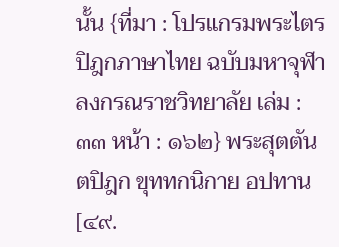นั้น {ที่มา : โปรแกรมพระไตรปิฎกภาษาไทย ฉบับมหาจุฬาลงกรณราชวิทยาลัย เล่ม : ๓๓ หน้า : ๑๖๒} พระสุตตันตปิฎก ขุททกนิกาย อปทาน [๔๙.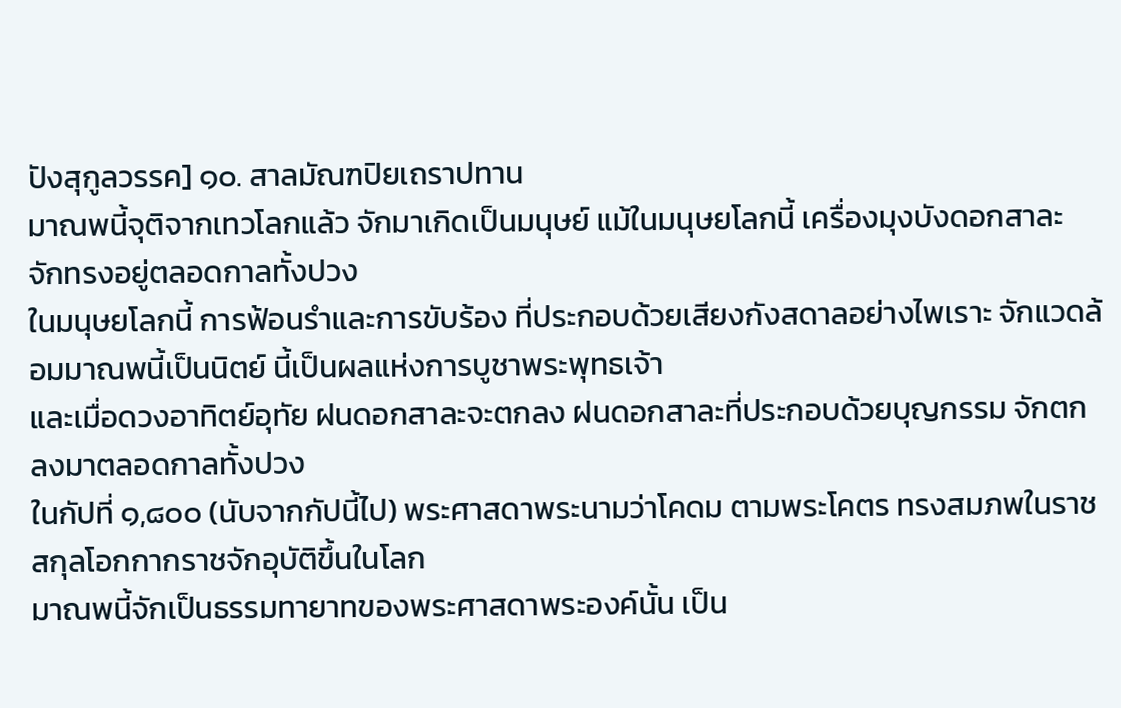ปังสุกูลวรรค] ๑๐. สาลมัณฑปิยเถราปทาน
มาณพนี้จุติจากเทวโลกแล้ว จักมาเกิดเป็นมนุษย์ แม้ในมนุษยโลกนี้ เครื่องมุงบังดอกสาละ จักทรงอยู่ตลอดกาลทั้งปวง
ในมนุษยโลกนี้ การฟ้อนรำและการขับร้อง ที่ประกอบด้วยเสียงกังสดาลอย่างไพเราะ จักแวดล้อมมาณพนี้เป็นนิตย์ นี้เป็นผลแห่งการบูชาพระพุทธเจ้า
และเมื่อดวงอาทิตย์อุทัย ฝนดอกสาละจะตกลง ฝนดอกสาละที่ประกอบด้วยบุญกรรม จักตกลงมาตลอดกาลทั้งปวง
ในกัปที่ ๑,๘๐๐ (นับจากกัปนี้ไป) พระศาสดาพระนามว่าโคดม ตามพระโคตร ทรงสมภพในราชสกุลโอกกากราชจักอุบัติขึ้นในโลก
มาณพนี้จักเป็นธรรมทายาทของพระศาสดาพระองค์นั้น เป็น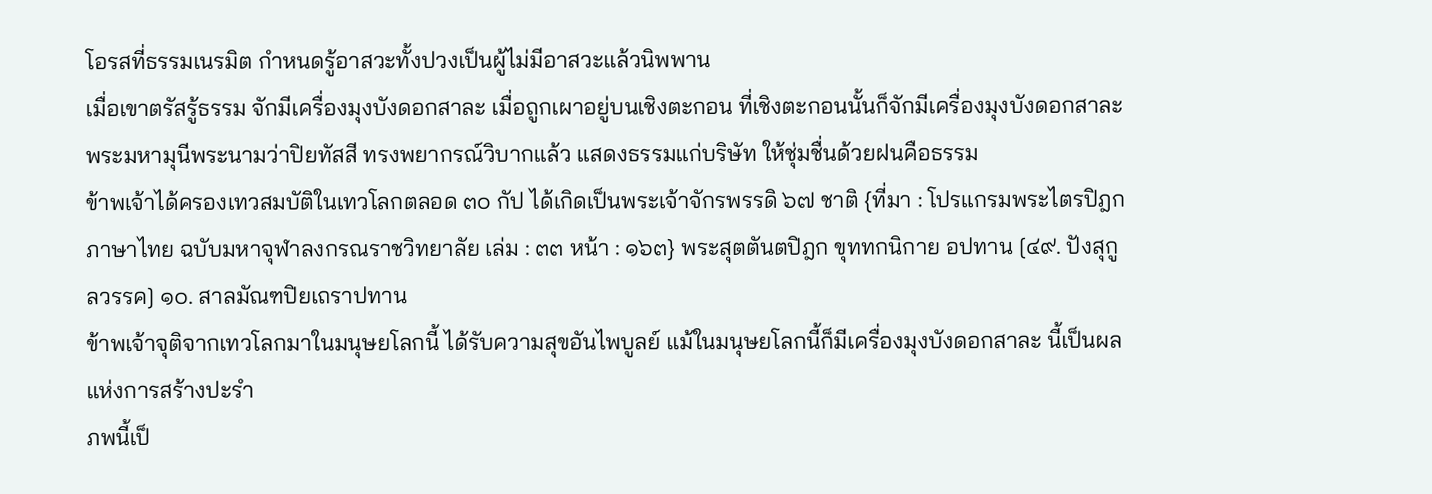โอรสที่ธรรมเนรมิต กำหนดรู้อาสวะทั้งปวงเป็นผู้ไม่มีอาสวะแล้วนิพพาน
เมื่อเขาตรัสรู้ธรรม จักมีเครื่องมุงบังดอกสาละ เมื่อถูกเผาอยู่บนเชิงตะกอน ที่เชิงตะกอนนั้นก็จักมีเครื่องมุงบังดอกสาละ
พระมหามุนีพระนามว่าปิยทัสสี ทรงพยากรณ์วิบากแล้ว แสดงธรรมแก่บริษัท ให้ชุ่มชื่นด้วยฝนคือธรรม
ข้าพเจ้าได้ครองเทวสมบัติในเทวโลกตลอด ๓๐ กัป ได้เกิดเป็นพระเจ้าจักรพรรดิ ๖๗ ชาติ {ที่มา : โปรแกรมพระไตรปิฎกภาษาไทย ฉบับมหาจุฬาลงกรณราชวิทยาลัย เล่ม : ๓๓ หน้า : ๑๖๓} พระสุตตันตปิฎก ขุททกนิกาย อปทาน [๔๙. ปังสุกูลวรรค] ๑๐. สาลมัณฑปิยเถราปทาน
ข้าพเจ้าจุติจากเทวโลกมาในมนุษยโลกนี้ ได้รับความสุขอันไพบูลย์ แม้ในมนุษยโลกนี้ก็มีเครื่องมุงบังดอกสาละ นี้เป็นผลแห่งการสร้างปะรำ
ภพนี้เป็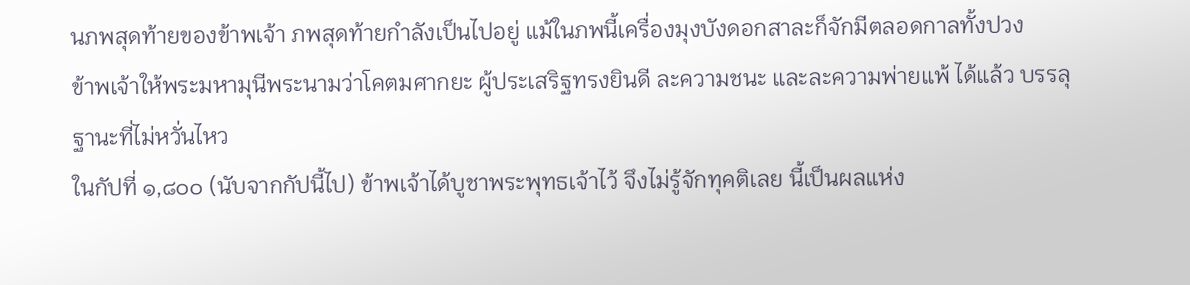นภพสุดท้ายของข้าพเจ้า ภพสุดท้ายกำลังเป็นไปอยู่ แม้ในภพนี้เครื่องมุงบังดอกสาละก็จักมีตลอดกาลทั้งปวง
ข้าพเจ้าให้พระมหามุนีพระนามว่าโคตมศากยะ ผู้ประเสริฐทรงยินดี ละความชนะ และละความพ่ายแพ้ ได้แล้ว บรรลุฐานะที่ไม่หวั่นไหว
ในกัปที่ ๑,๘๐๐ (นับจากกัปนี้ไป) ข้าพเจ้าได้บูชาพระพุทธเจ้าไว้ จึงไม่รู้จักทุคติเลย นี้เป็นผลแห่ง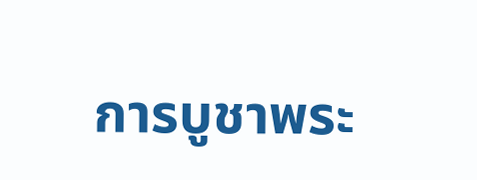การบูชาพระ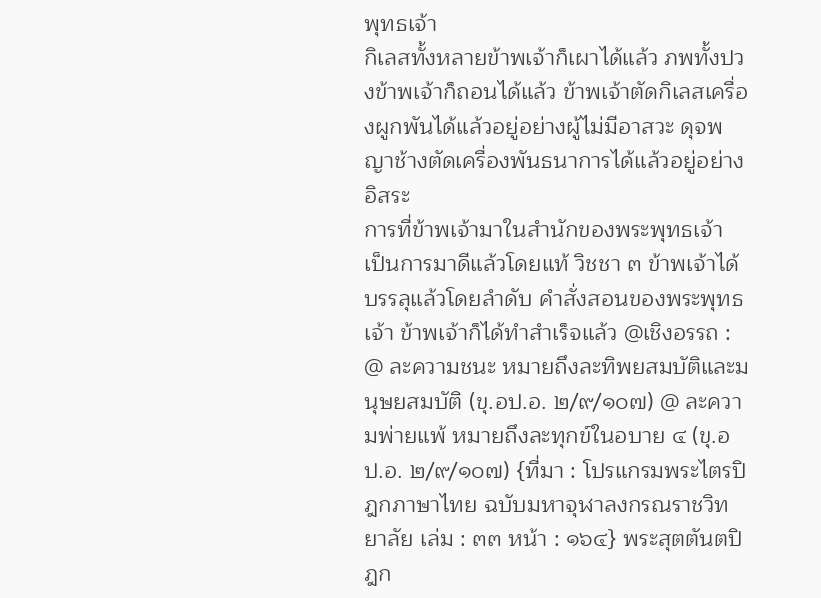พุทธเจ้า
กิเลสทั้งหลายข้าพเจ้าก็เผาได้แล้ว ภพทั้งปวงข้าพเจ้าก็ถอนได้แล้ว ข้าพเจ้าตัดกิเลสเครื่องผูกพันได้แล้วอยู่อย่างผู้ไม่มีอาสวะ ดุจพญาช้างตัดเครื่องพันธนาการได้แล้วอยู่อย่างอิสระ
การที่ข้าพเจ้ามาในสำนักของพระพุทธเจ้า เป็นการมาดีแล้วโดยแท้ วิชชา ๓ ข้าพเจ้าได้บรรลุแล้วโดยลำดับ คำสั่งสอนของพระพุทธเจ้า ข้าพเจ้าก็ได้ทำสำเร็จแล้ว @เชิงอรรถ : @ ละความชนะ หมายถึงละทิพยสมบัติและมนุษยสมบัติ (ขุ.อป.อ. ๒/๙/๑๐๗) @ ละความพ่ายแพ้ หมายถึงละทุกข์ในอบาย ๔ (ขุ.อป.อ. ๒/๙/๑๐๗) {ที่มา : โปรแกรมพระไตรปิฎกภาษาไทย ฉบับมหาจุฬาลงกรณราชวิทยาลัย เล่ม : ๓๓ หน้า : ๑๖๔} พระสุตตันตปิฎก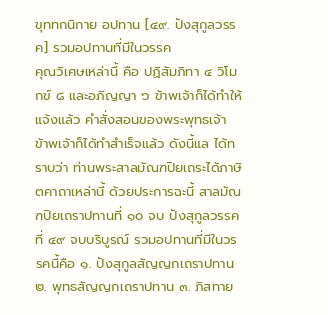ขุททกนิกาย อปทาน [๔๙. ปังสุกูลวรรค] รวมอปทานที่มีในวรรค
คุณวิเศษเหล่านี้ คือ ปฏิสัมภิทา ๔ วิโมกข์ ๘ และอภิญญา ๖ ข้าพเจ้าก็ได้ทำให้แจ้งแล้ว คำสั่งสอนของพระพุทธเจ้า ข้าพเจ้าก็ได้ทำสำเร็จแล้ว ดังนี้แล ได้ทราบว่า ท่านพระสาลมัณฑปิยเถระได้ภาษิตคาถาเหล่านี้ ด้วยประการฉะนี้ สาลมัณฑปิยเถราปทานที่ ๑๐ จบ ปังสุกูลวรรคที่ ๔๙ จบบริบูรณ์ รวมอปทานที่มีในวรรคนี้คือ ๑. ปังสุกูลสัญญกเถราปทาน ๒. พุทธสัญญกเถราปทาน ๓. ภิสทาย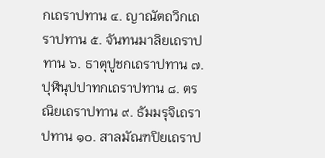กเถราปทาน ๔. ญาณัตถวิกเถราปทาน ๕. จันทนมาลิยเถราปทาน ๖. ธาตุปูชกเถราปทาน ๗. ปุฬินุปปาทกเถราปทาน ๘. ตรณิยเถราปทาน ๙. ธัมมรุจิเถราปทาน ๑๐. สาลมัณฑปิยเถราป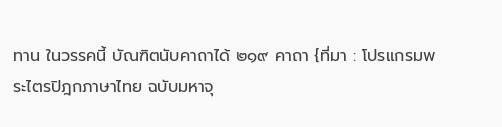ทาน ในวรรคนี้ บัณฑิตนับคาถาได้ ๒๑๙ คาถา {ที่มา : โปรแกรมพระไตรปิฎกภาษาไทย ฉบับมหาจุ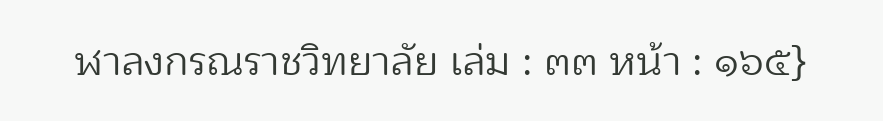ฬาลงกรณราชวิทยาลัย เล่ม : ๓๓ หน้า : ๑๖๕}